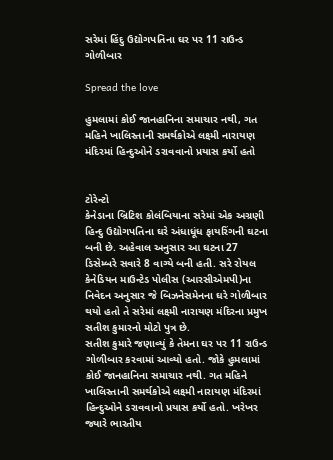સરેમાં હિંદુ ઉદ્યોગપતિના ઘર પર 11 રાઉન્ડ ગોળીબાર

Spread the love

હુમલામાં કોઈ જાનહાનિના સમાચાર નથી, ગત મહિને ખાલિસ્તાની સમર્થકોએ લક્ષ્મી નારાયણ મંદિરમાં હિન્દુઓને ડરાવવાનો પ્રયાસ કર્યો હતો


ટોરેન્ટો
કેનેડાના બ્રિટિશ કોલંબિયાના સરેમાં એક અગ્રણી હિન્દુ ઉદ્યોગપતિના ઘરે અંધાધૂંધ ફાયરિંગની ઘટના બની છે. અહેવાલ અનુસાર આ ઘટના 27 ડિસેમ્બરે સવારે 8 વાગ્યે બની હતી. સરે રોયલ કેનેડિયન માઉન્ટેડ પોલીસ (આરસીએમપી)ના નિવેદન અનુસાર જે બિઝનેસમેનના ઘરે ગોળીબાર થયો હતો તે સરેમાં લક્ષ્મી નારાયણ મંદિરના પ્રમુખ સતીશ કુમારનો મોટો પુત્ર છે.
સતીશ કુમારે જણાવ્યું કે તેમના ઘર પર 11 રાઉન્ડ ગોળીબાર કરવામાં આવ્યો હતો. જોકે હુમલામાં કોઈ જાનહાનિના સમાચાર નથી. ગત મહિને ખાલિસ્તાની સમર્થકોએ લક્ષ્મી નારાયણ મંદિરમાં હિન્દુઓને ડરાવવાનો પ્રયાસ કર્યો હતો. ખરેખર જ્યારે ભારતીય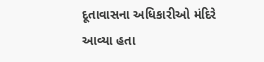દૂતાવાસના અધિકારીઓ મંદિરે આવ્યા હતા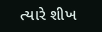ત્યારે શીખ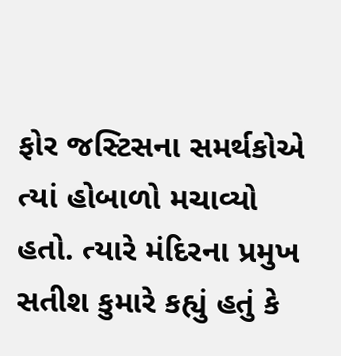ફોર જસ્ટિસના સમર્થકોએ ત્યાં હોબાળો મચાવ્યો હતો. ત્યારે મંદિરના પ્રમુખ સતીશ કુમારે કહ્યું હતું કે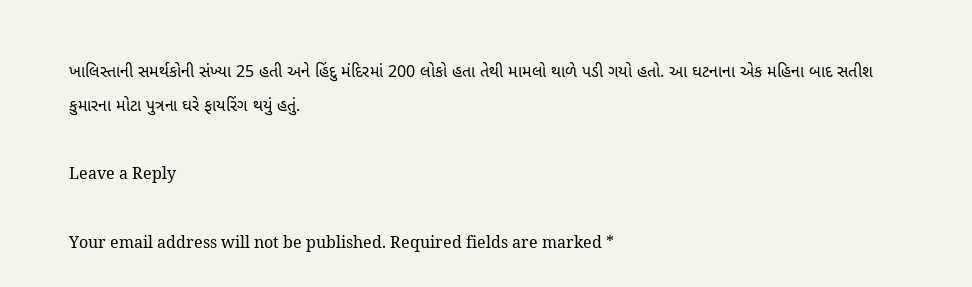ખાલિસ્તાની સમર્થકોની સંખ્યા 25 હતી અને હિંદુ મંદિરમાં 200 લોકો હતા તેથી મામલો થાળે પડી ગયો હતો. આ ઘટનાના એક મહિના બાદ સતીશ કુમારના મોટા પુત્રના ઘરે ફાયરિંગ થયું હતું.

Leave a Reply

Your email address will not be published. Required fields are marked *